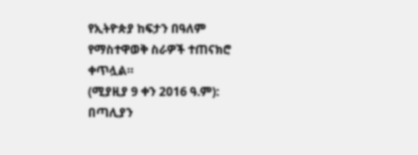የኢትዮጵያ ከፍታን በዓለም የማስተዋወቅ ስራዎች ተጠናክሮ ቀጥሏል።
(ሚያዚያ 9 ቀን 2016 ዓ.ም): በጣሊያን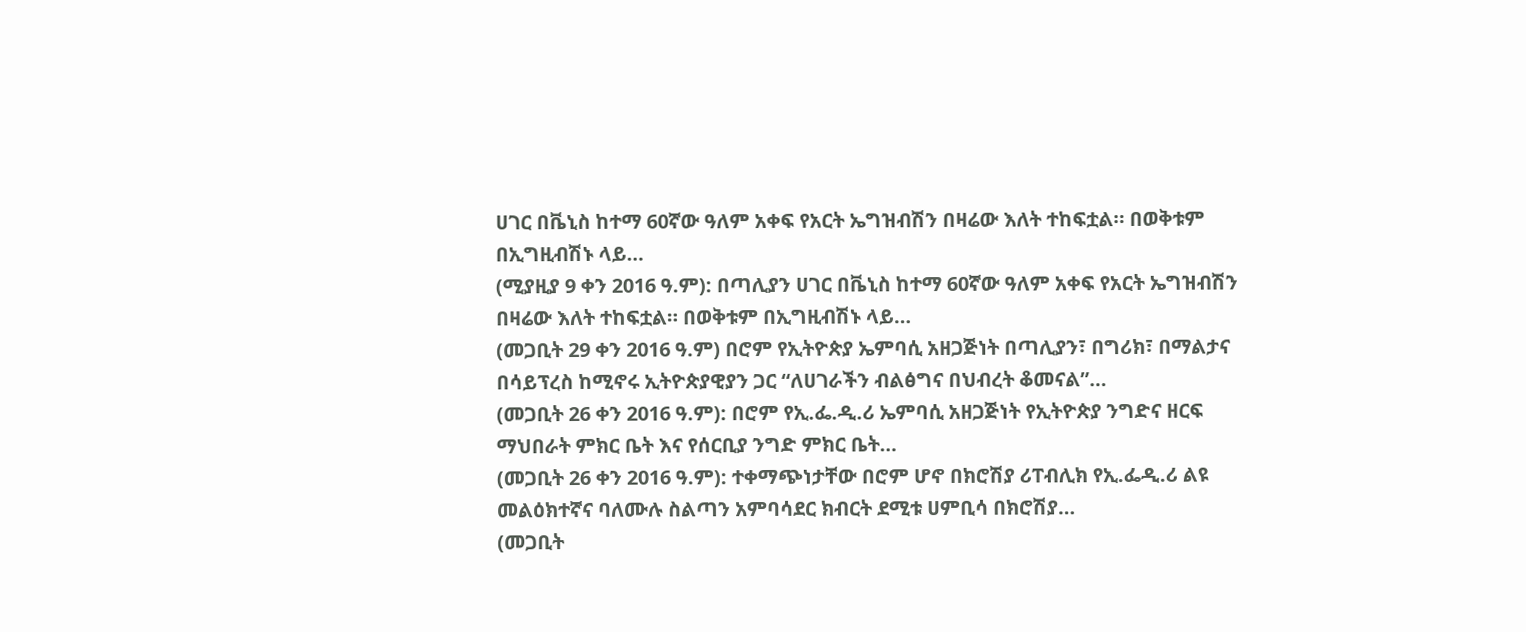ሀገር በቬኒስ ከተማ 60ኛው ዓለም አቀፍ የአርት ኤግዝብሽን በዛሬው እለት ተከፍቷል። በወቅቱም በኢግዚብሽኑ ላይ…
(ሚያዚያ 9 ቀን 2016 ዓ.ም): በጣሊያን ሀገር በቬኒስ ከተማ 60ኛው ዓለም አቀፍ የአርት ኤግዝብሽን በዛሬው እለት ተከፍቷል። በወቅቱም በኢግዚብሽኑ ላይ…
(መጋቢት 29 ቀን 2016 ዓ.ም) በሮም የኢትዮጵያ ኤምባሲ አዘጋጅነት በጣሊያን፣ በግሪክ፣ በማልታና በሳይፕረስ ከሚኖሩ ኢትዮጵያዊያን ጋር “ለሀገራችን ብልፅግና በህብረት ቆመናል”…
(መጋቢት 26 ቀን 2016 ዓ.ም): በሮም የኢ.ፌ.ዲ.ሪ ኤምባሲ አዘጋጅነት የኢትዮጵያ ንግድና ዘርፍ ማህበራት ምክር ቤት እና የሰርቢያ ንግድ ምክር ቤት…
(መጋቢት 26 ቀን 2016 ዓ.ም): ተቀማጭነታቸው በሮም ሆኖ በክሮሽያ ሪፐብሊክ የኢ.ፌዲ.ሪ ልዩ መልዕክተኛና ባለሙሉ ስልጣን አምባሳደር ክብርት ደሚቱ ሀምቢሳ በክሮሽያ…
(መጋቢት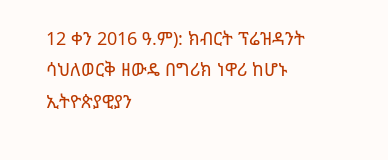12 ቀን 2016 ዓ.ም): ክብርት ፕሬዝዳንት ሳህለወርቅ ዘውዴ በግሪክ ነዋሪ ከሆኑ ኢትዮጵያዊያን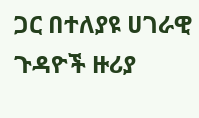ጋር በተለያዩ ሀገራዊ ጉዳዮች ዙሪያ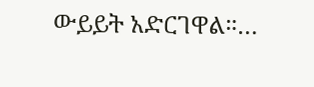ውይይት አድርገዋል።…